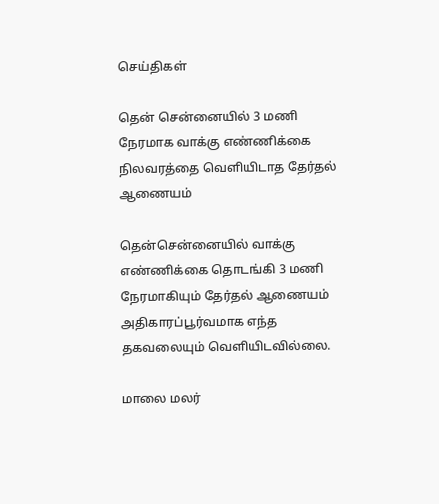செய்திகள்

தென் சென்னையில் 3 மணி நேரமாக வாக்கு எண்ணிக்கை நிலவரத்தை வெளியிடாத தேர்தல் ஆணையம்

தென்சென்னையில் வாக்கு எண்ணிக்கை தொடங்கி 3 மணி நேரமாகியும் தேர்தல் ஆணையம் அதிகாரப்பூர்வமாக எந்த தகவலையும் வெளியிடவில்லை.

மாலை மலர்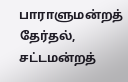பாராளுமன்றத் தேர்தல், சட்டமன்றத்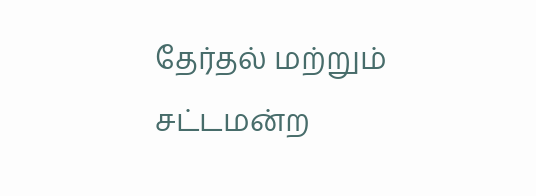தேர்தல் மற்றும் சட்டமன்ற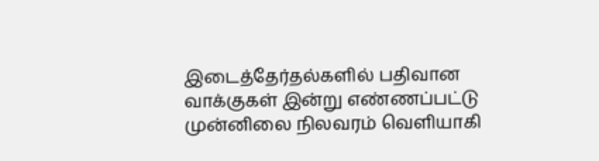இடைத்தேர்தல்களில் பதிவான வாக்குகள் இன்று எண்ணப்பட்டு முன்னிலை நிலவரம் வெளியாகி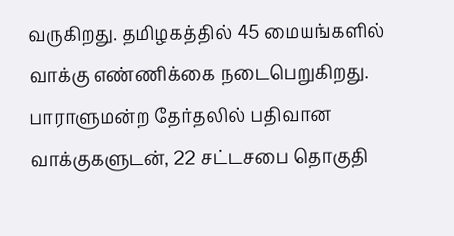வருகிறது. தமிழகத்தில் 45 மையங்களில் வாக்கு எண்ணிக்கை நடைபெறுகிறது. பாராளுமன்ற தேர்தலில் பதிவான வாக்குகளுடன், 22 சட்டசபை தொகுதி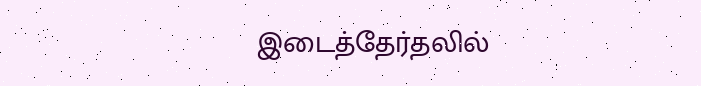இடைத்தேர்தலில்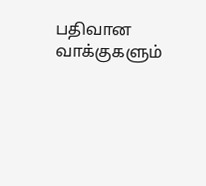பதிவான வாக்குகளும்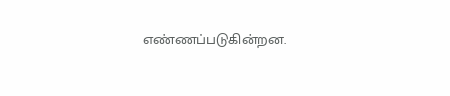எண்ணப்படுகின்றன.